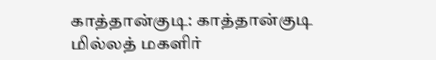காத்தான்குடி: காத்தான்குடி மில்லத் மகளிர்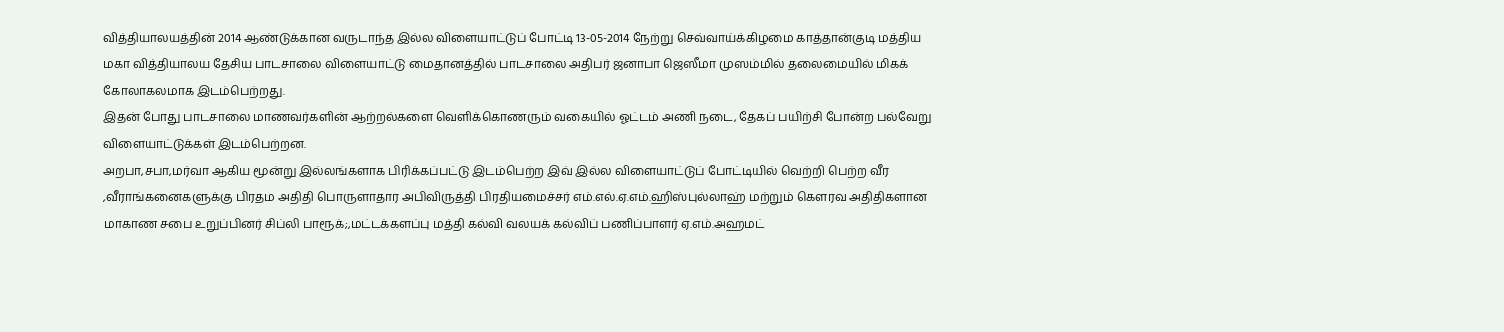வித்தியாலயத்தின் 2014 ஆண்டுக்கான வருடாந்த இல்ல விளையாட்டுப் போட்டி 13-05-2014 நேற்று செவ்வாய்க்கிழமை காத்தான்குடி மத்திய மகா வித்தியாலய தேசிய பாடசாலை விளையாட்டு மைதானத்தில் பாடசாலை அதிபர் ஜனாபா ஜெஸீமா முஸம்மில் தலைமையில் மிகக் கோலாகலமாக இடம்பெற்றது.
இதன் போது பாடசாலை மாணவர்களின் ஆற்றல்களை வெளிக்கொணரும் வகையில் ஓட்டம் அணி நடை, தேகப் பயிற்சி போன்ற பல்வேறு விளையாட்டுக்கள் இடம்பெற்றன.
அறபா,சபா,மர்வா ஆகிய மூன்று இல்லங்களாக பிரிக்கப்பட்டு இடம்பெற்ற இவ் இல்ல விளையாட்டுப் போட்டியில் வெற்றி பெற்ற வீர ,வீராங்கனைகளுக்கு பிரதம அதிதி பொருளாதார அபிவிருத்தி பிரதியமைச்சர் எம்.எல்.ஏ.எம்.ஹிஸ்புல்லாஹ் மற்றும் கௌரவ அதிதிகளான மாகாண சபை உறுப்பினர் சிப்லி பாரூக்;,மட்டக்களப்பு மத்தி கல்வி வலயக் கல்விப் பணிப்பாளர் ஏ.எம்.அஹமட்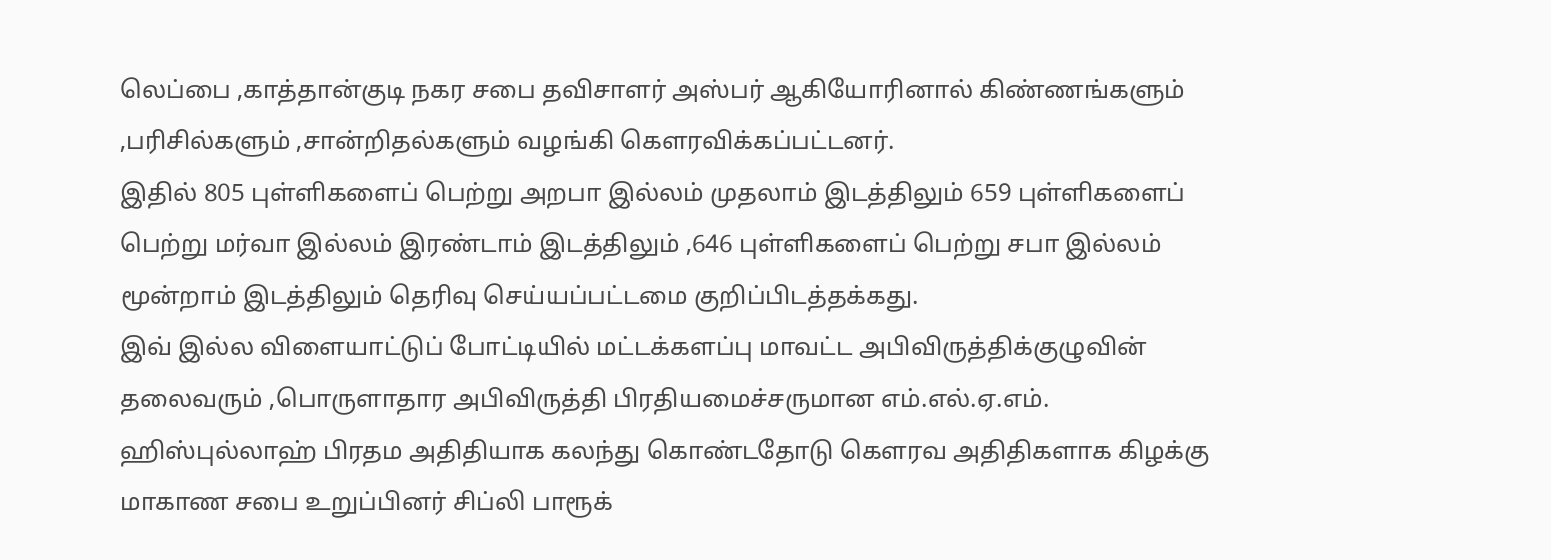லெப்பை ,காத்தான்குடி நகர சபை தவிசாளர் அஸ்பர் ஆகியோரினால் கிண்ணங்களும் ,பரிசில்களும் ,சான்றிதல்களும் வழங்கி கௌரவிக்கப்பட்டனர்.
இதில் 805 புள்ளிகளைப் பெற்று அறபா இல்லம் முதலாம் இடத்திலும் 659 புள்ளிகளைப் பெற்று மர்வா இல்லம் இரண்டாம் இடத்திலும் ,646 புள்ளிகளைப் பெற்று சபா இல்லம் மூன்றாம் இடத்திலும் தெரிவு செய்யப்பட்டமை குறிப்பிடத்தக்கது.
இவ் இல்ல விளையாட்டுப் போட்டியில் மட்டக்களப்பு மாவட்ட அபிவிருத்திக்குழுவின் தலைவரும் ,பொருளாதார அபிவிருத்தி பிரதியமைச்சருமான எம்.எல்.ஏ.எம். ஹிஸ்புல்லாஹ் பிரதம அதிதியாக கலந்து கொண்டதோடு கௌரவ அதிதிகளாக கிழக்கு மாகாண சபை உறுப்பினர் சிப்லி பாரூக்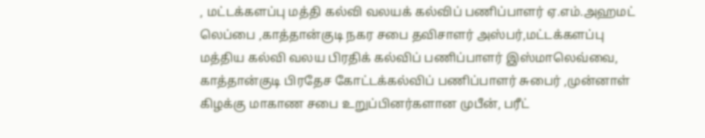, மட்டக்களப்பு மத்தி கல்வி வலயக் கல்விப் பணிப்பாளர் ஏ.எம்.அஹமட் லெப்பை ,காத்தான்குடி நகர சபை தவிசாளர் அஸ்பர்,மட்டக்களப்பு மத்திய கல்வி வலய பிரதிக் கல்விப் பணிப்பாளர் இஸ்மாலெவ்வை, காத்தான்குடி பிரதேச கோட்டக்கல்விப் பணிப்பாளர் சுபைர் ,முன்னாள் கிழக்கு மாகாண சபை உறுப்பினர்களான முபீன், பரீட்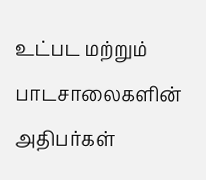உட்பட மற்றும் பாடசாலைகளின் அதிபர்கள்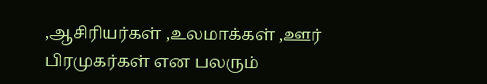,ஆசிரியர்கள் ,உலமாக்கள் ,ஊர் பிரமுகர்கள் என பலரும்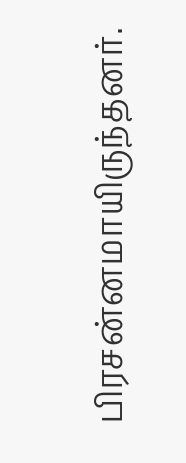பிரசன்னமாயிருந்தனர்.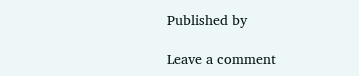Published by

Leave a comment